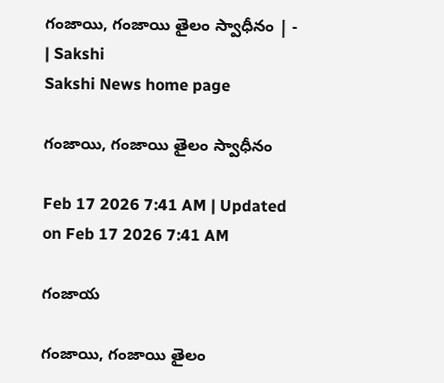గంజాయి, గంజాయి తైలం స్వాధీనం | - | Sakshi
Sakshi News home page

గంజాయి, గంజాయి తైలం స్వాధీనం

Feb 17 2026 7:41 AM | Updated on Feb 17 2026 7:41 AM

గంజాయ

గంజాయి, గంజాయి తైలం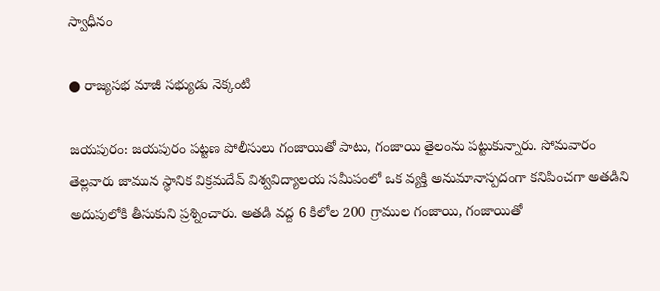స్వాధీనం

● రాజ్యసభ మాజీ సభ్యుడు నెక్కంటి

జయపురం: జయపురం పట్టణ పోలీసులు గంజాయితో పాటు, గంజాయి తైలంను పట్టుకున్నారు. సోమవారం తెల్లవారు జామున స్థానిక విక్రమదేవ్‌ విశ్వవిద్యాలయ సమీపంలో ఒక వ్యక్తి అనుమానాస్పదంగా కనిపించగా అతడిని అదుపులోకి తీసుకుని ప్రశ్నించారు. అతడి వద్ద 6 కిలోల 200 గ్రాముల గంజాయి, గంజాయితో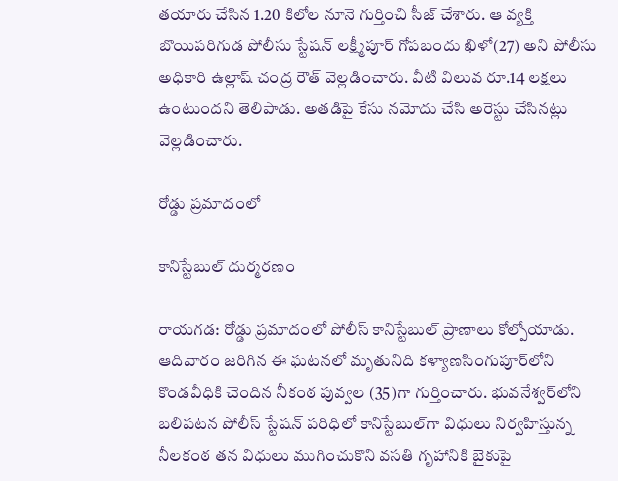తయారు చేసిన 1.20 కిలోల నూనె గుర్తించి సీజ్‌ చేశారు. ఆ వ్యక్తి బొయిపరిగుడ పోలీసు స్టేషన్‌ లక్ష్మీపూర్‌ గోపబందు ఖిళో(27) అని పోలీసు అధికారి ఉల్లాష్‌ చంద్ర రౌత్‌ వెల్లడించారు. వీటి విలువ రూ.14 లక్షలు ఉంటుందని తెలిపాడు. అతడిపై కేసు నమోదు చేసి అరెస్టు చేసినట్లు వెల్లడించారు.

రోడ్డు ప్రమాదంలో

కానిస్టేబుల్‌ దుర్మరణం

రాయగడ: రోడ్డు ప్రమాదంలో పోలీస్‌ కానిస్టేబుల్‌ ప్రాణాలు కోల్పోయాడు. ఆదివారం జరిగిన ఈ ఘటనలో మృతునిది కళ్యాణసింగుపూర్‌లోని కొండవీధికి చెందిన నీకంఠ పువ్వల (35)గా గుర్తించారు. భువనేశ్వర్‌లోని బలిపటన పోలీస్‌ స్టేషన్‌ పరిధిలో కానిస్టేబుల్‌గా విధులు నిర్వహిస్తున్న నీలకంఠ తన విధులు ముగించుకొని వసతి గృహానికి బైకుపై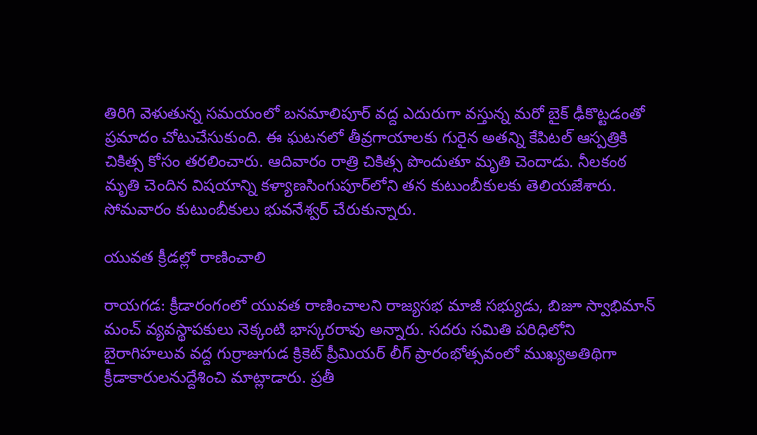తిరిగి వెళుతున్న సమయంలో బనమాలిపూర్‌ వద్ద ఎదురుగా వస్తున్న మరో బైక్‌ ఢీకొట్టడంతో ప్రమాదం చోటుచేసుకుంది. ఈ ఘటనలో తీవ్రగాయాలకు గురైన అతన్ని కేపిటల్‌ ఆస్పత్రికి చికిత్స కోసం తరలించారు. ఆదివారం రాత్రి చికిత్స పొందుతూ మృతి చెందాడు. నీలకంఠ మృతి చెందిన విషయాన్ని కళ్యాణసింగుపూర్‌లోని తన కుటుంబీకులకు తెలియజేశారు. సోమవారం కుటుంబీకులు భువనేశ్వర్‌ చేరుకున్నారు.

యువత క్రీడల్లో రాణించాలి

రాయగడ: క్రీడారంగంలో యువత రాణించాలని రాజ్యసభ మాజీ సభ్యుడు, బిజూ స్వాభిమాన్‌ మంచ్‌ వ్యవస్థాపకులు నెక్కంటి భాస్కరరావు అన్నారు. సదరు సమితి పరిధిలోని బైరాగిహలువ వద్ద గుర్రాజుగుడ క్రికెట్‌ ప్రీమియర్‌ లీగ్‌ ప్రారంభోత్సవంలో ముఖ్యఅతిథిగా క్రీడాకారులనుద్దేశించి మాట్లాడారు. ప్రతీ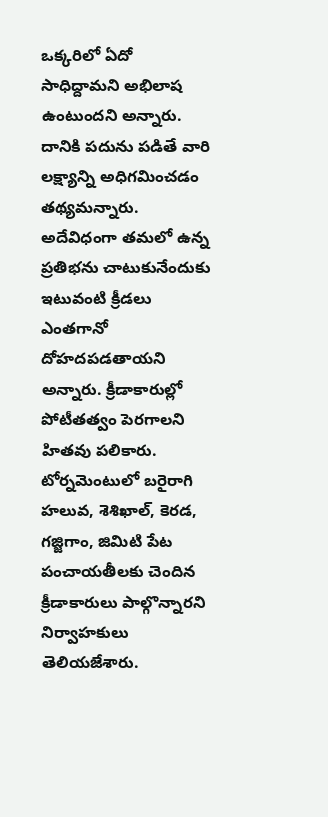ఒక్కరిలో ఏదో సాధిద్దామని అభిలాష ఉంటుందని అన్నారు. దానికి పదును పడితే వారి లక్ష్యాన్ని అధిగమించడం తథ్యమన్నారు. అదేవిధంగా తమలో ఉన్న ప్రతిభను చాటుకునేందుకు ఇటువంటి క్రీడలు ఎంతగానో దోహదపడతాయని అన్నారు. క్రీడాకారుల్లో పోటీతత్వం పెరగాలని హితవు పలికారు. టోర్నమెంటులో బరైరాగి హలువ, శెశిఖాల్‌, కెరడ, గజ్జిగాం, జిమిటి పేట పంచాయతీలకు చెందిన క్రీడాకారులు పాల్గొన్నారని నిర్వాహకులు తెలియజేశారు.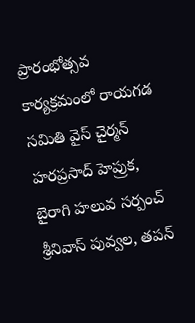ప్రారంభోత్సవ కార్యక్రమంలో రాయగడ సమితి వైస్‌ చైర్మన్‌ హరప్రసాద్‌ హెప్రుక, బైరాగి హలువ సర్పంచ్‌ శ్రీనివాస్‌ పువ్వల, తపన్‌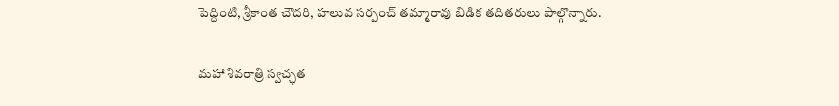పెద్దింటి, శ్రీకాంత చౌదరి, హలువ సర్పంచ్‌ తమ్మారావు బిడిక తదితరులు పాల్గొన్నారు.

మహా శివరాత్రి స్వచ్ఛత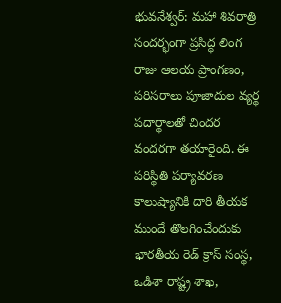భువనేశ్వర్‌: మహా శివరాత్రి సందర్భంగా ప్రసిద్ధ లింగ రాజు ఆలయ ప్రాంగణం, పరిసరాలు పూజాదుల వ్యర్థ పదార్థాలతో చిందర వందరగా తయారైంది. ఈ పరిస్థితి పర్యావరణ కాలుష్యానికి దారి తీయక ముందే తొలగించేందుకు భారతీయ రెడ్‌ క్రాస్‌ సంస్థ, ఒడిశా రాష్ట్ర శాఖ,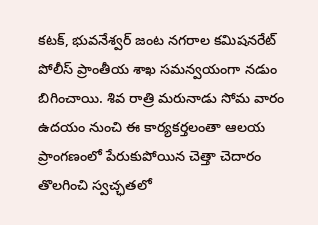కటక్‌, భువనేశ్వర్‌ జంట నగరాల కమిషనరేట్‌ పోలీస్‌ ప్రాంతీయ శాఖ సమన్వయంగా నడుం బిగించాయి. శివ రాత్రి మరునాడు సోమ వారం ఉదయం నుంచి ఈ కార్యకర్తలంతా ఆలయ ప్రాంగణంలో పేరుకుపోయిన చెత్తా చెదారం తొలగించి స్వచ్ఛతలో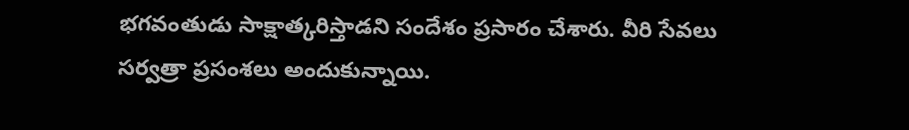భగవంతుడు సాక్షాత్కరిస్తాడని సందేశం ప్రసారం చేశారు. వీరి సేవలు సర్వత్రా ప్రసంశలు అందుకున్నాయి.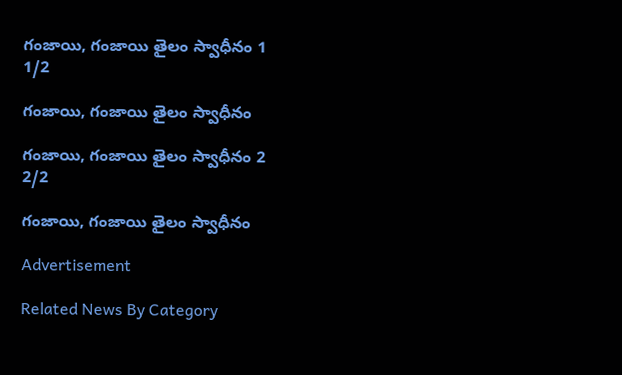గంజాయి, గంజాయి తైలం స్వాధీనం 1
1/2

గంజాయి, గంజాయి తైలం స్వాధీనం

గంజాయి, గంజాయి తైలం స్వాధీనం 2
2/2

గంజాయి, గంజాయి తైలం స్వాధీనం

Advertisement

Related News By Category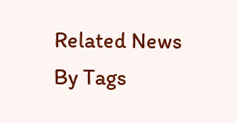Related News By Tags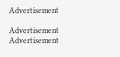Advertisement

Advertisement
Advertisement